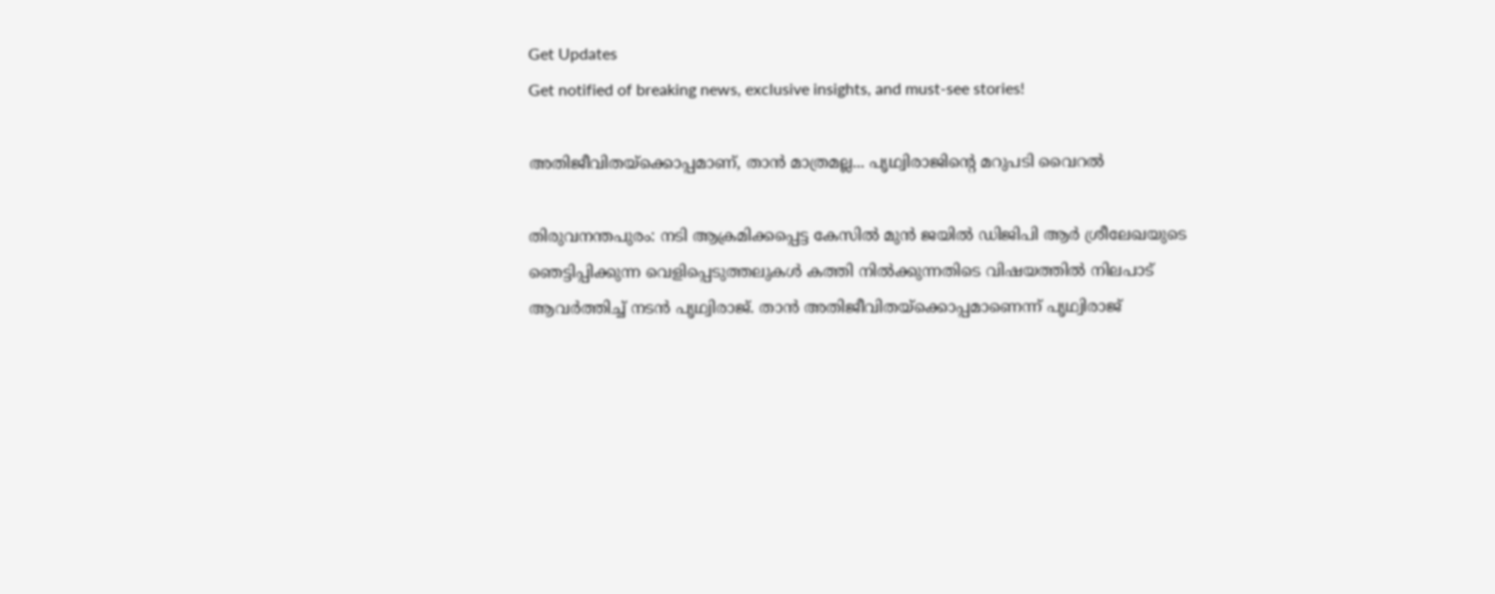Get Updates
Get notified of breaking news, exclusive insights, and must-see stories!

അതിജീവിതയ്‌ക്കൊപ്പമാണ്, താന്‍ മാത്രമല്ല... പൃഥ്വിരാജിന്റെ മറുപടി വൈറല്‍

തിരുവനന്തപുരം: നടി ആക്രമിക്കപ്പെട്ട കേസില്‍ മുന്‍ ജയില്‍ ഡിജിപി ആര്‍ ശ്രീലേഖയുടെ ഞെട്ടിപ്പിക്കുന്ന വെളിപ്പെടുത്തലുകള്‍ കത്തി നില്‍ക്കുന്നതിടെ വിഷയത്തില്‍ നിലപാട് ആവര്‍ത്തിച്ച് നടന്‍ പൃഥ്വിരാജ്. താന്‍ അതിജീവിതയ്‌ക്കൊപ്പമാണെന്ന് പൃഥ്വിരാജ്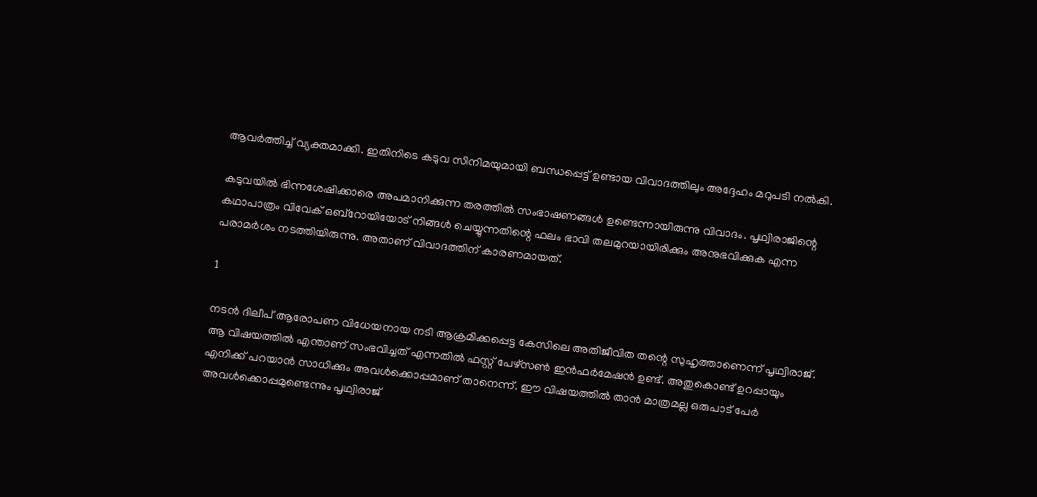ആവര്‍ത്തിച്ച് വ്യക്തമാക്കി. ഇതിനിടെ കടുവ സിനിമയുമായി ബന്ധപ്പെട്ട് ഉണ്ടായ വിവാദത്തിലും അദ്ദേഹം മറുപടി നല്‍കി.

കടുവയില്‍ ഭിന്നശേഷിക്കാരെ അപമാനിക്കുന്ന തരത്തില്‍ സംഭാഷണങ്ങള്‍ ഉണ്ടെന്നായിരുന്നു വിവാദം. പൃഥ്വിരാജിന്റെ കഥാപാത്രം വിവേക് ഒബ്‌റോയിയോട് നിങ്ങള്‍ ചെയ്യുന്നതിന്റെ ഫലം ഭാവി തലമുറയായിരിക്കും അനുഭവിക്കുക എന്ന പരാമര്‍ശം നടത്തിയിരുന്നു. അതാണ് വിവാദത്തിന് കാരണമായത്.

1

നടന്‍ ദിലീപ് ആരോപണ വിധേയനായ നടി ആക്രമിക്കപ്പെട്ട കേസിലെ അതിജീവിത തന്റെ സുഹൃത്താണെന്ന് പൃഥ്വിരാജ്. ആ വിഷയത്തില്‍ എന്താണ് സംഭവിച്ചത് എന്നതില്‍ ഫസ്റ്റ് പേഴ്‌സണ്‍ ഇന്‍ഫര്‍മേഷന്‍ ഉണ്ട്. അതുകൊണ്ട് ഉറപ്പായും എനിക്ക് പറയാന്‍ സാധിക്കും അവള്‍ക്കൊപ്പമാണ് താനെന്ന്. ഈ വിഷയത്തില്‍ താന്‍ മാത്രമല്ല ഒരുപാട് പേര്‍ അവള്‍ക്കൊപ്പമുണ്ടെന്നും പൃഥ്വിരാജ്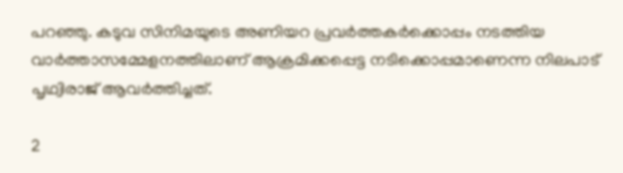പറഞ്ഞു. കടുവ സിനിമയുടെ അണിയറ പ്രവര്‍ത്തകര്‍ക്കൊപ്പം നടത്തിയ വാര്‍ത്താസമ്മേളനത്തിലാണ് ആക്രമിക്കപ്പെട്ട നടിക്കൊപ്പമാണെന്ന നിലപാട് പൃഥ്വിരാജ് ആവര്‍ത്തിച്ചത്.

2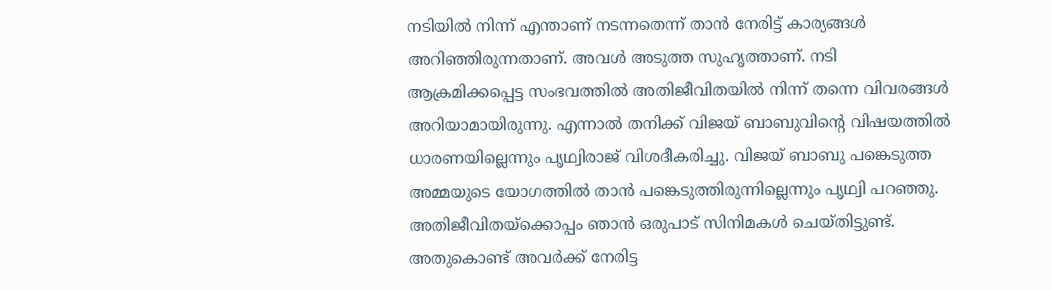നടിയില്‍ നിന്ന് എന്താണ് നടന്നതെന്ന് താന്‍ നേരിട്ട് കാര്യങ്ങള്‍ അറിഞ്ഞിരുന്നതാണ്. അവള്‍ അടുത്ത സുഹൃത്താണ്. നടി ആക്രമിക്കപ്പെട്ട സംഭവത്തില്‍ അതിജീവിതയില്‍ നിന്ന് തന്നെ വിവരങ്ങള്‍ അറിയാമായിരുന്നു. എന്നാല്‍ തനിക്ക് വിജയ് ബാബുവിന്റെ വിഷയത്തില്‍ ധാരണയില്ലെന്നും പൃഥ്വിരാജ് വിശദീകരിച്ചു. വിജയ് ബാബു പങ്കെടുത്ത അമ്മയുടെ യോഗത്തില്‍ താന്‍ പങ്കെടുത്തിരുന്നില്ലെന്നും പൃഥ്വി പറഞ്ഞു. അതിജീവിതയ്‌ക്കൊപ്പം ഞാന്‍ ഒരുപാട് സിനിമകള്‍ ചെയ്തിട്ടുണ്ട്. അതുകൊണ്ട് അവര്‍ക്ക് നേരിട്ട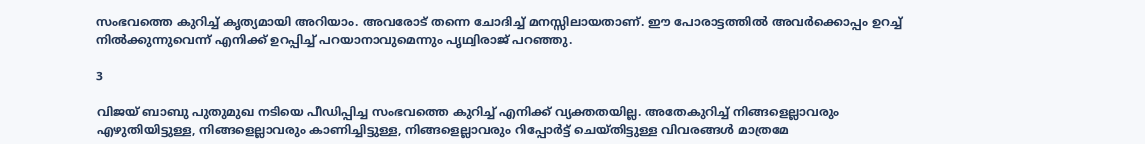സംഭവത്തെ കുറിച്ച് കൃത്യമായി അറിയാം. അവരോട് തന്നെ ചോദിച്ച് മനസ്സിലായതാണ്. ഈ പോരാട്ടത്തില്‍ അവര്‍ക്കൊപ്പം ഉറച്ച് നില്‍ക്കുന്നുവെന്ന് എനിക്ക് ഉറപ്പിച്ച് പറയാനാവുമെന്നും പൃഥ്വിരാജ് പറഞ്ഞു.

3

വിജയ് ബാബു പുതുമുഖ നടിയെ പീഡിപ്പിച്ച സംഭവത്തെ കുറിച്ച് എനിക്ക് വ്യക്തതയില്ല. അതേകുറിച്ച് നിങ്ങളെല്ലാവരും എഴുതിയിട്ടുള്ള, നിങ്ങളെല്ലാവരും കാണിച്ചിട്ടുള്ള, നിങ്ങളെല്ലാവരും റിപ്പോര്‍ട്ട് ചെയ്തിട്ടുള്ള വിവരങ്ങള്‍ മാത്രമേ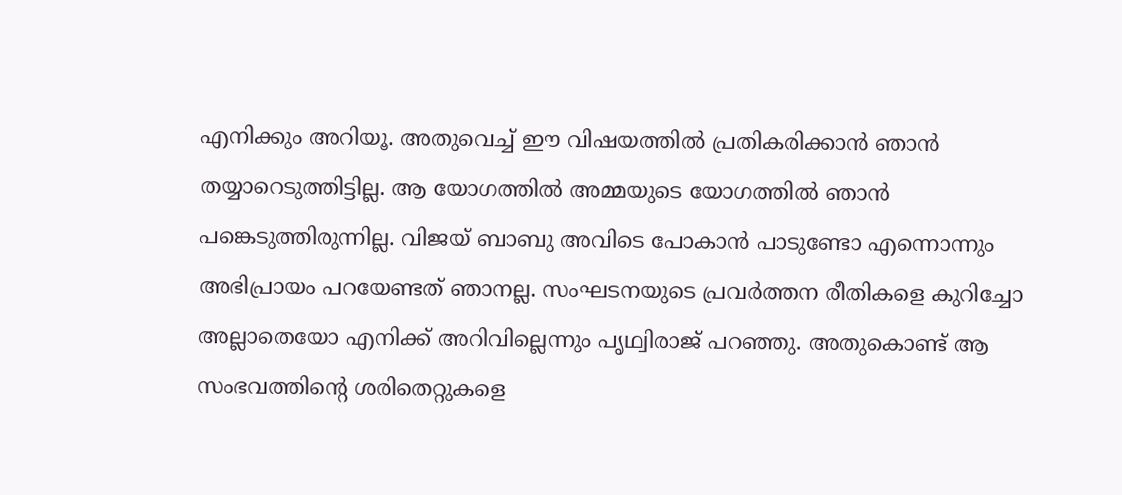എനിക്കും അറിയൂ. അതുവെച്ച് ഈ വിഷയത്തില്‍ പ്രതികരിക്കാന്‍ ഞാന്‍ തയ്യാറെടുത്തിട്ടില്ല. ആ യോഗത്തില്‍ അമ്മയുടെ യോഗത്തില്‍ ഞാന്‍ പങ്കെടുത്തിരുന്നില്ല. വിജയ് ബാബു അവിടെ പോകാന്‍ പാടുണ്ടോ എന്നൊന്നും അഭിപ്രായം പറയേണ്ടത് ഞാനല്ല. സംഘടനയുടെ പ്രവര്‍ത്തന രീതികളെ കുറിച്ചോ അല്ലാതെയോ എനിക്ക് അറിവില്ലെന്നും പൃഥ്വിരാജ് പറഞ്ഞു. അതുകൊണ്ട് ആ സംഭവത്തിന്റെ ശരിതെറ്റുകളെ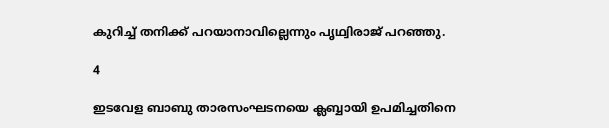കുറിച്ച് തനിക്ക് പറയാനാവില്ലെന്നും പൃഥ്വിരാജ് പറഞ്ഞു.

4

ഇടവേള ബാബു താരസംഘടനയെ ക്ലബ്ബായി ഉപമിച്ചതിനെ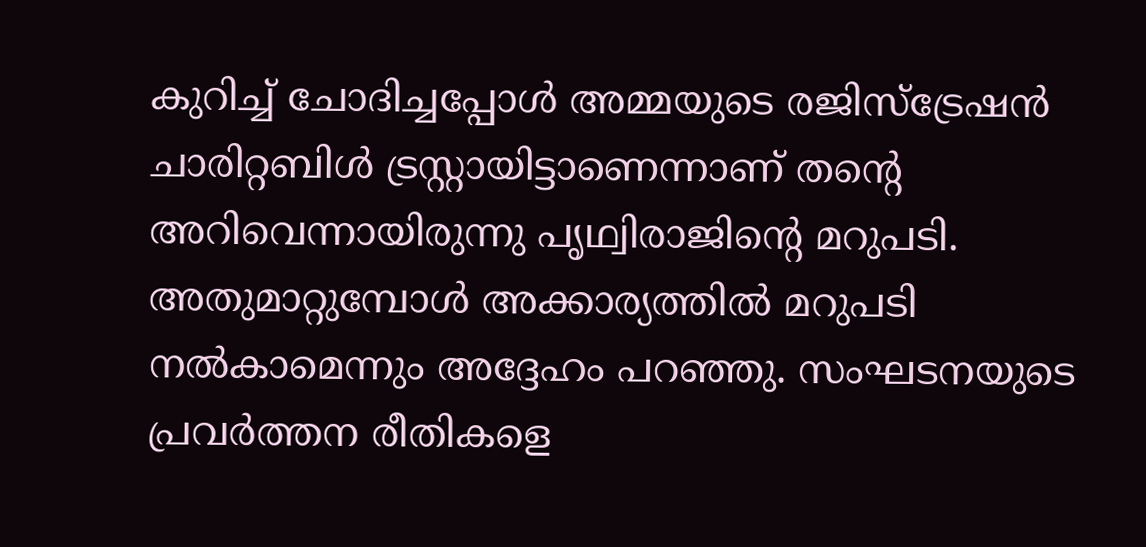കുറിച്ച് ചോദിച്ചപ്പോള്‍ അമ്മയുടെ രജിസ്‌ട്രേഷന്‍ ചാരിറ്റബിള്‍ ട്രസ്റ്റായിട്ടാണെന്നാണ് തന്റെ അറിവെന്നായിരുന്നു പൃഥ്വിരാജിന്റെ മറുപടി. അതുമാറ്റുമ്പോള്‍ അക്കാര്യത്തില്‍ മറുപടി നല്‍കാമെന്നും അദ്ദേഹം പറഞ്ഞു. സംഘടനയുടെ പ്രവര്‍ത്തന രീതികളെ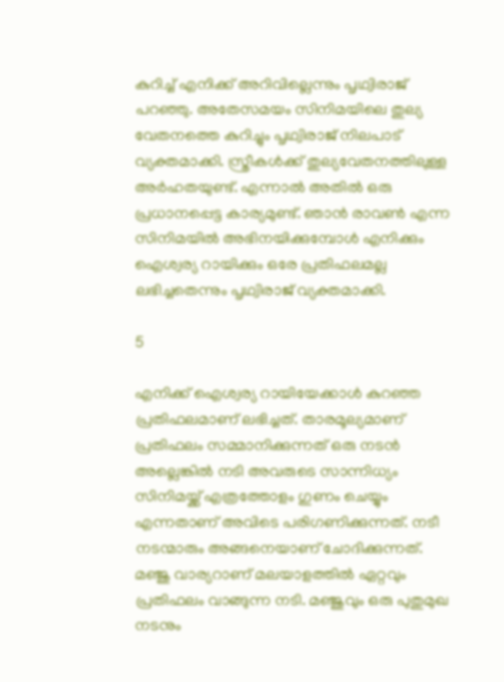കുറിച്ച് എനിക്ക് അറിവില്ലെന്നും പൃഥ്വിരാജ് പറഞ്ഞു. അതേസമയം സിനിമയിലെ തുല്യ വേതനത്തെ കുറിച്ചും പൃഥ്വിരാജ് നിലപാട് വ്യക്തമാക്കി. സ്ത്രീകള്‍ക്ക് തുല്യവേതനത്തിലുള്ള അര്‍ഹതയുണ്ട്. എന്നാല്‍ അതില്‍ ഒരു പ്രധാനപ്പെട്ട കാര്യമുണ്ട്. ഞാന്‍ രാവണ്‍ എന്ന സിനിമയില്‍ അഭിനയിക്കുമ്പോള്‍ എനിക്കും ഐശ്വര്യ റായിക്കും ഒരേ പ്രതിഫലമല്ല ലഭിച്ചതെന്നും പൃഥ്വിരാജ് വ്യക്തമാക്കി.

5

എനിക്ക് ഐശ്വര്യ റായിയേക്കാള്‍ കുറഞ്ഞ പ്രതിഫലമാണ് ലഭിച്ചത്. താരമൂല്യമാണ് പ്രതിഫലം സമ്മാനിക്കുന്നത് ഒരു നടന്‍ അല്ലെങ്കില്‍ നടി അവരുടെ സാന്നിധ്യം സിനിമയ്ക്ക് എത്രത്തോളം ഗുണം ചെയ്യും എന്നതാണ് അവിടെ പരിഗണിക്കുന്നത്. നടീ നടന്മാരും അങ്ങനെയാണ് ചോദിക്കുന്നത്. മഞ്ജു വാര്യറാണ് മലയാളത്തില്‍ ഏറ്റവും പ്രതിഫലം വാങ്ങുന്ന നടി. മഞ്ജുവും ഒരു പുതുമുഖ നടനും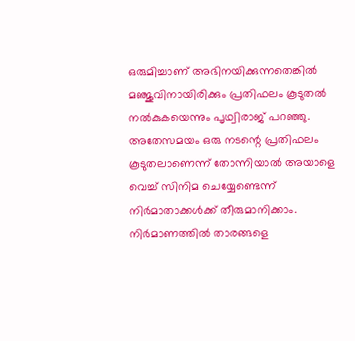ഒരുമിച്ചാണ് അഭിനയിക്കുന്നതെങ്കില്‍ മഞ്ജുവിനായിരിക്കും പ്രതിഫലം കൂടുതല്‍ നല്‍കുകയെന്നും പൃഥ്വിരാജ് പറഞ്ഞു. അതേസമയം ഒരു നടന്റെ പ്രതിഫലം കൂടുതലാണെന്ന് തോന്നിയാല്‍ അയാളെ വെച്ച് സിനിമ ചെയ്യേണ്ടെന്ന് നിര്‍മാതാക്കള്‍ക്ക് തീരുമാനിക്കാം. നിര്‍മാണത്തില്‍ താരങ്ങളെ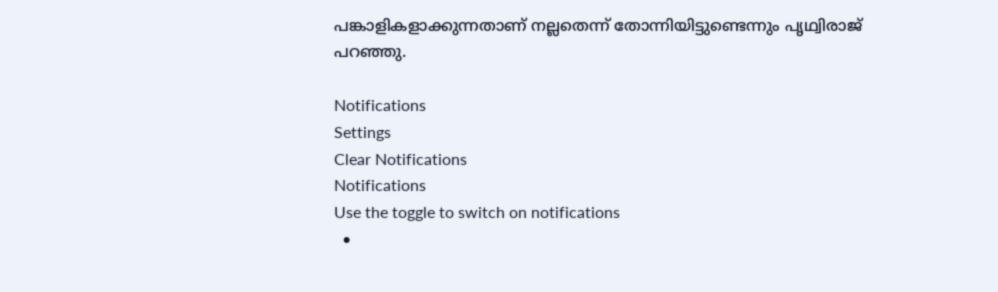പങ്കാളികളാക്കുന്നതാണ് നല്ലതെന്ന് തോന്നിയിട്ടുണ്ടെന്നും പൃഥ്വിരാജ് പറഞ്ഞു.

Notifications
Settings
Clear Notifications
Notifications
Use the toggle to switch on notifications
  •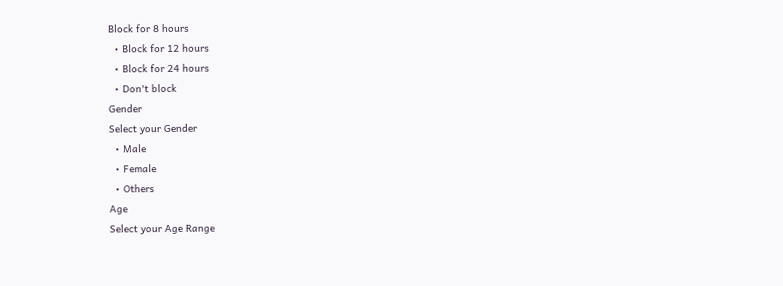Block for 8 hours
  • Block for 12 hours
  • Block for 24 hours
  • Don't block
Gender
Select your Gender
  • Male
  • Female
  • Others
Age
Select your Age Range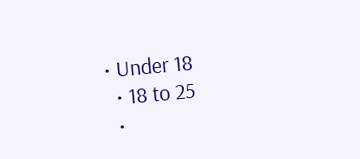• Under 18
  • 18 to 25
  •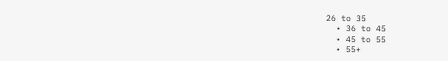26 to 35
  • 36 to 45
  • 45 to 55
  • 55+